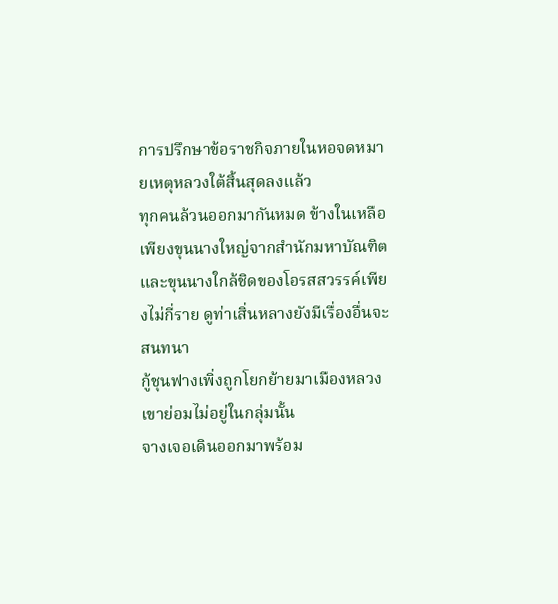การปรึกษาข้อราชกิจภายในหอจดหมายเหตุหลวงใต้สิ้นสุดลงแล้ว
ทุกคนล้วนออกมากันหมด ข้างในเหลือเพียงขุนนางใหญ่จากสำนักมหาบัณฑิตและขุนนางใกล้ชิดของโอรสสวรรค์เพียงไม่กี่ราย ดูท่าเสิ่นหลางยังมีเรื่องอื่นจะสนทนา
กู้ชุนฟางเพิ่งถูกโยกย้ายมาเมืองหลวง เขาย่อมไม่อยู่ในกลุ่มนั้น
จางเจอเดินออกมาพร้อม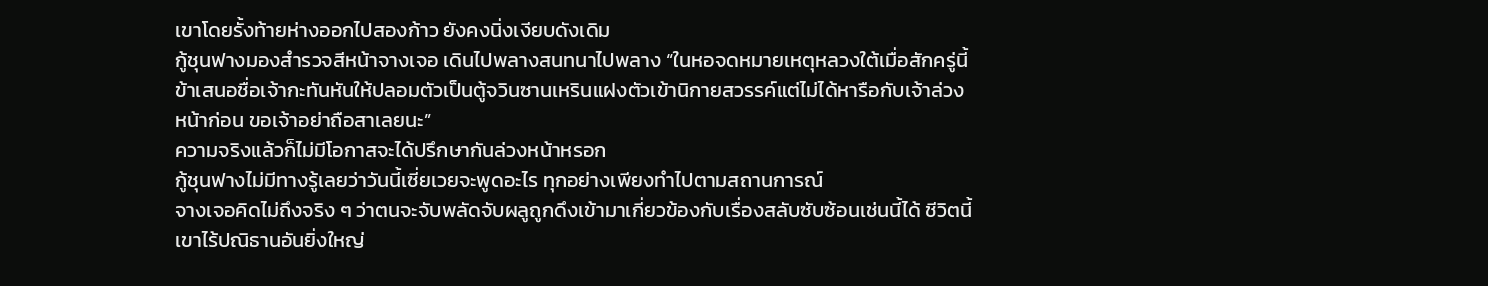เขาโดยรั้งท้ายห่างออกไปสองก้าว ยังคงนิ่งเงียบดังเดิม
กู้ชุนฟางมองสำรวจสีหน้าจางเจอ เดินไปพลางสนทนาไปพลาง “ในหอจดหมายเหตุหลวงใต้เมื่อสักครู่นี้ข้าเสนอชื่อเจ้ากะทันหันให้ปลอมตัวเป็นตู้จวินซานเหรินแฝงตัวเข้านิกายสวรรค์แต่ไม่ได้หารือกับเจ้าล่วงหน้าก่อน ขอเจ้าอย่าถือสาเลยนะ”
ความจริงแล้วก็ไม่มีโอกาสจะได้ปรึกษากันล่วงหน้าหรอก
กู้ชุนฟางไม่มีทางรู้เลยว่าวันนี้เซี่ยเวยจะพูดอะไร ทุกอย่างเพียงทำไปตามสถานการณ์
จางเจอคิดไม่ถึงจริง ๆ ว่าตนจะจับพลัดจับผลูถูกดึงเข้ามาเกี่ยวข้องกับเรื่องสลับซับซ้อนเช่นนี้ได้ ชีวิตนี้เขาไร้ปณิธานอันยิ่งใหญ่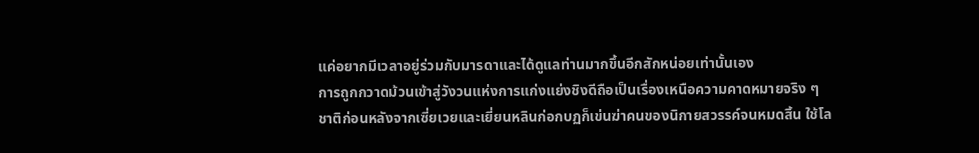แค่อยากมีเวลาอยู่ร่วมกับมารดาและได้ดูแลท่านมากขึ้นอีกสักหน่อยเท่านั้นเอง
การถูกกวาดม้วนเข้าสู่วังวนแห่งการแก่งแย่งชิงดีถือเป็นเรื่องเหนือความคาดหมายจริง ๆ
ชาติก่อนหลังจากเซี่ยเวยและเยี่ยนหลินก่อกบฏก็เข่นฆ่าคนของนิกายสวรรค์จนหมดสิ้น ใช้โล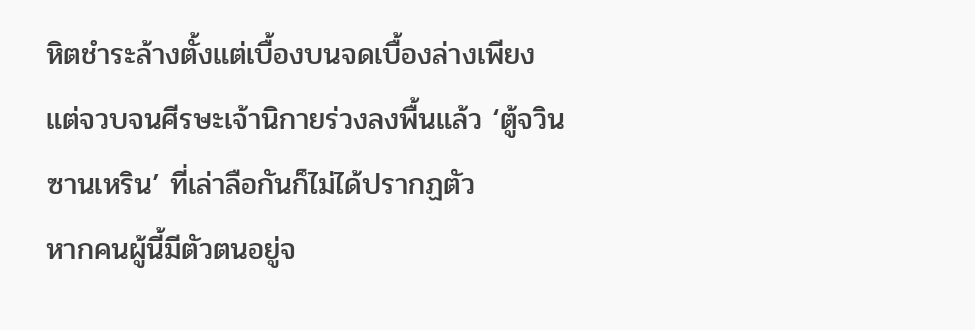หิตชำระล้างตั้งแต่เบื้องบนจดเบื้องล่างเพียงแต่จวบจนศีรษะเจ้านิกายร่วงลงพื้นแล้ว ‘ตู้จวินซานเหริน’ ที่เล่าลือกันก็ไม่ได้ปรากฏตัว
หากคนผู้นี้มีตัวตนอยู่จ